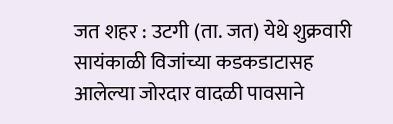जत शहर : उटगी (ता. जत) येथे शुक्रवारी सायंकाळी विजांच्या कडकडाटासह आलेल्या जोरदार वादळी पावसाने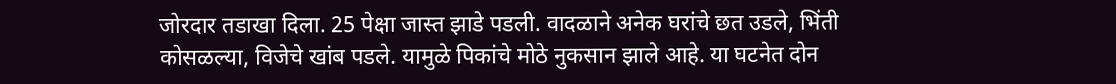जोरदार तडाखा दिला. 25 पेक्षा जास्त झाडे पडली. वादळाने अनेक घरांचे छत उडले, भिंती कोसळल्या, विजेचे खांब पडले. यामुळे पिकांचे मोठे नुकसान झाले आहे. या घटनेत दोन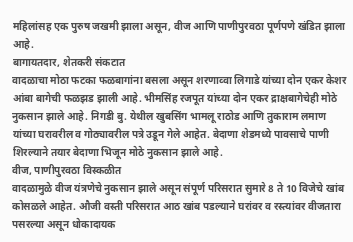महिलांसह एक पुरुष जखमी झाला असून, वीज आणि पाणीपुरवठा पूर्णपणे खंडित झाला आहे.
बागायतदार, शेतकरी संकटात
वादळाचा मोठा फटका फळबागांना बसला असून शरणाव्वा लिगाडे यांच्या दोन एकर केशर आंबा बागेची फळझड झाली आहे. भीमसिंह रजपूत यांच्या दोन एकर द्राक्षबागेचेही मोठे नुकसान झाले आहे. निगडी बु. येथील खुबसिंग भामलू राठोड आणि तुकाराम लमाण यांच्या घरावरील व गोठ्यावरील पत्रे उडून गेले आहेत. बेदाणा शेडमध्ये पावसाचे पाणी शिरल्याने तयार बेदाणा भिजून मोठे नुकसान झाले आहे.
वीज, पाणीपुरवठा विस्कळीत
वादळामुळे वीज यंत्रणेचे नुकसान झाले असून संपूर्ण परिसरात सुमारे 8 ते 10 विजेचे खांब कोसळले आहेत. औजी वस्ती परिसरात आठ खांब पडल्याने घरांवर व रस्त्यांवर वीजतारा पसरल्या असून धोकादायक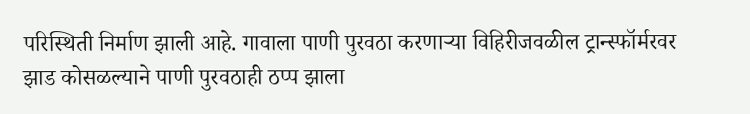परिस्थिती निर्माण झाली आहे. गावाला पाणी पुरवठा करणाऱ्या विहिरीजवळील ट्रान्स्फॉर्मरवर झाड कोसळल्याने पाणी पुरवठाही ठप्प झाला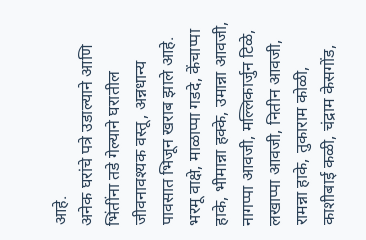आहे.
अनेक घरांचे पत्रे उडाल्याने आणि भिंतींना तडे गेल्याने घरातील जीवनावश्यक वस्तू, अन्नधान्य पावसात भिजून खराब झाले आहे. भरमू वाक्षे, माळाप्पा गडदे, केंचाप्पा हाके, भीमान्ना हक्के, उमान्ना आवजी, नागप्पा आवजी, मल्लिकार्जुन टिळे, लखाप्पा आवजी, नितीन आवजी, रामन्ना हाके, तुकाराम कोळी, काशीबाई कळी, चंद्राम केसगोंड,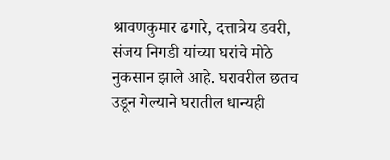श्रावणकुमार ढगारे, दत्तात्रेय डवरी, संजय निगडी यांच्या घरांचे मोठे नुकसान झाले आहे. घरावरील छतच उडून गेल्याने घरातील धान्यही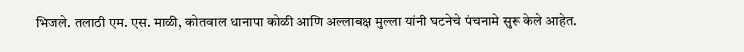भिजले. तलाठी एम. एस. माळी, कोतवाल धानापा कोळी आणि अल्लाबक्ष मुल्ला यांनी घटनेचे पंचनामे सुरू केले आहेत.